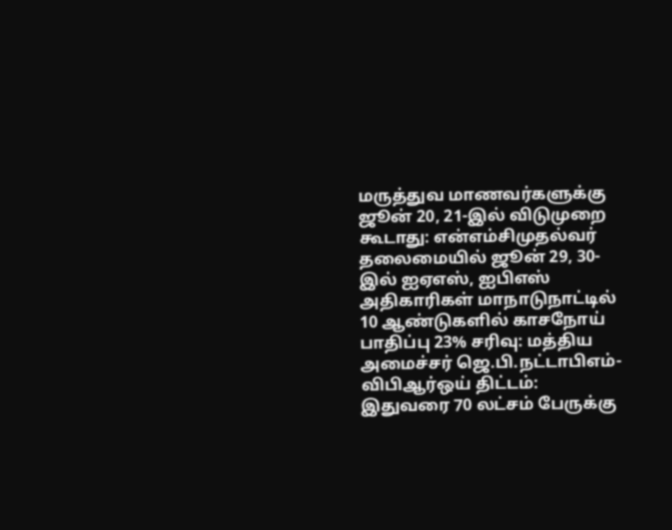மருத்துவ மாணவர்களுக்கு ஜூன் 20, 21-இல் விடுமுறை கூடாது: என்எம்சிமுதல்வர் தலைமையில் ஜூன் 29, 30-இல் ஐஏஎஸ், ஐபிஎஸ் அதிகாரிகள் மாநாடுநாட்டில் 10 ஆண்டுகளில் காசநோய் பாதிப்பு 23% சரிவு: மத்திய அமைச்சர் ஜெ.பி.நட்டாபிஎம்-விபிஆர்ஒய் திட்டம்: இதுவரை 70 லட்சம் பேருக்கு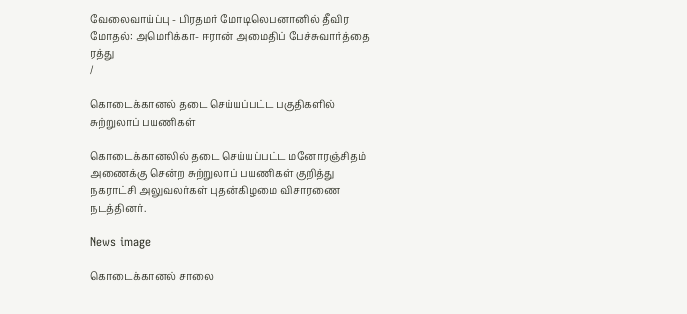வேலைவாய்ப்பு - பிரதமர் மோடிலெபனானில் தீவிர மோதல்: அமெரிக்கா- ஈரான் அமைதிப் பேச்சுவார்த்தை ரத்து
/

கொடைக்கானல் தடை செய்யப்பட்ட பகுதிகளில் சுற்றுலாப் பயணிகள்

கொடைக்கானலில் தடை செய்யப்பட்ட மனோரஞ்சிதம் அணைக்கு சென்ற சுற்றுலாப் பயணிகள் குறித்து நகராட்சி அலுவலர்கள் புதன்கிழமை விசாரணை நடத்தினர்.

News image

கொடைக்கானல் சாலை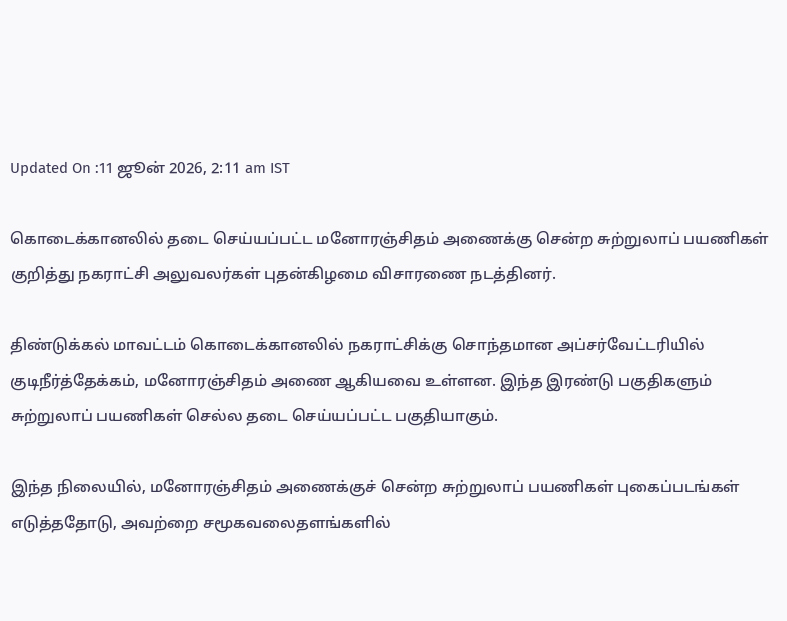Updated On :11 ஜூன் 2026, 2:11 am IST

கொடைக்கானலில் தடை செய்யப்பட்ட மனோரஞ்சிதம் அணைக்கு சென்ற சுற்றுலாப் பயணிகள் குறித்து நகராட்சி அலுவலர்கள் புதன்கிழமை விசாரணை நடத்தினர்.

திண்டுக்கல் மாவட்டம் கொடைக்கானலில் நகராட்சிக்கு சொந்தமான அப்சர்வேட்டரியில் குடிநீர்த்தேக்கம், மனோரஞ்சிதம் அணை ஆகியவை உள்ளன. இந்த இரண்டு பகுதிகளும் சுற்றுலாப் பயணிகள் செல்ல தடை செய்யப்பட்ட பகுதியாகும்.

இந்த நிலையில், மனோரஞ்சிதம் அணைக்குச் சென்ற சுற்றுலாப் பயணிகள் புகைப்படங்கள் எடுத்ததோடு, அவற்றை சமூகவலைதளங்களில்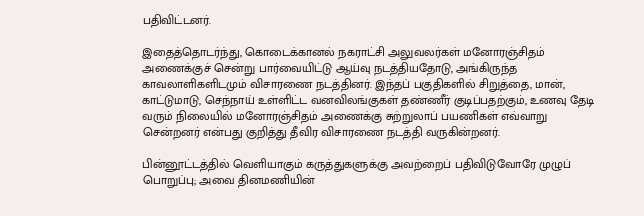பதிவிட்டனர்.

இதைத்தொடர்ந்து, கொடைக்கானல் நகராட்சி அலுவலர்கள் மனோரஞ்சிதம் அணைக்குச் சென்று பார்வையிட்டு ஆய்வு நடத்தியதோடு, அங்கிருந்த காவலாளிகளிடமும் விசாரணை நடத்தினர். இந்தப் பகுதிகளில் சிறுத்தை, மான், காட்டுமாடு, செந்நாய் உள்ளிட்ட வனவிலங்குகள் தண்ணீர் குடிப்பதற்கும், உணவு தேடி வரும் நிலையில் மனோரஞ்சிதம் அணைக்கு சுற்றுலாப் பயணிகள் எவ்வாறு சென்றனர் என்பது குறித்து தீவிர விசாரணை நடத்தி வருகின்றனர்.

பின்னூட்டத்தில் வெளியாகும் கருத்துகளுக்கு அவற்றைப் பதிவிடுவோரே முழுப் பொறுப்பு; அவை தினமணியின்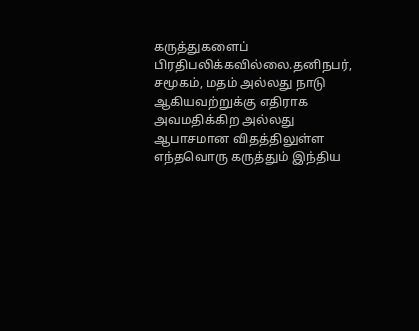கருத்துகளைப் பிரதிபலிக்கவில்லை.தனிநபர், சமூகம், மதம் அல்லது நாடு ஆகியவற்றுக்கு எதிராக அவமதிக்கிற அல்லது ஆபாசமான விதத்திலுள்ள எந்தவொரு கருத்தும் இந்திய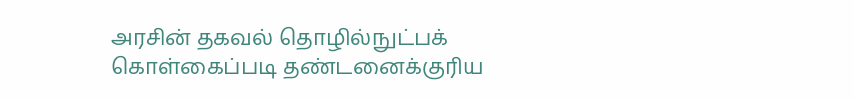அரசின் தகவல் தொழில்நுட்பக் கொள்கைப்படி தண்டனைக்குரிய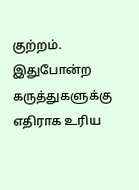குற்றம். இதுபோன்ற கருத்துகளுக்கு எதிராக உரிய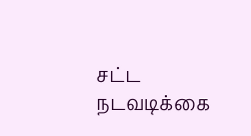சட்ட நடவடிக்கை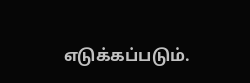எடுக்கப்படும்.